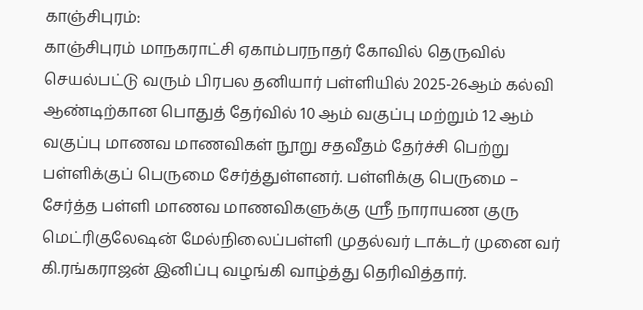காஞ்சிபுரம்:
காஞ்சிபுரம் மாநகராட்சி ஏகாம்பரநாதர் கோவில் தெருவில் செயல்பட்டு வரும் பிரபல தனியார் பள்ளியில் 2025-26ஆம் கல்வி ஆண்டிற்கான பொதுத் தேர்வில் 10 ஆம் வகுப்பு மற்றும் 12 ஆம் வகுப்பு மாணவ மாணவிகள் நூறு சதவீதம் தேர்ச்சி பெற்று பள்ளிக்குப் பெருமை சேர்த்துள்ளனர். பள்ளிக்கு பெருமை – சேர்த்த பள்ளி மாணவ மாணவிகளுக்கு ஸ்ரீ நாராயண குரு மெட்ரிகுலேஷன் மேல்நிலைப்பள்ளி முதல்வர் டாக்டர் முனை வர் கி.ரங்கராஜன் இனிப்பு வழங்கி வாழ்த்து தெரிவித்தார்.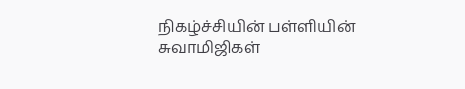நிகழ்ச்சியின் பள்ளியின் சுவாமிஜிகள்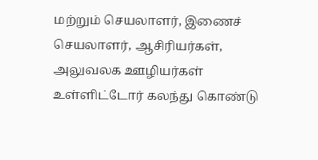மற்றும் செயலாளர், இணைச் செயலாளர், ஆசிரியர்கள், அலுவலக ஊழியர்கள் உள்ளிட்டோர் கலந்து கொண்டு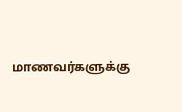மாணவர்களுக்கு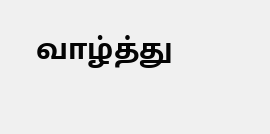வாழ்த்து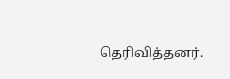தெரிவித்தனர்.